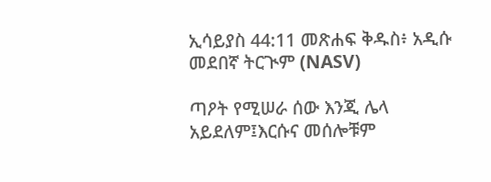ኢሳይያስ 44:11 መጽሐፍ ቅዱስ፥ አዲሱ መደበኛ ትርጒም (NASV)

ጣዖት የሚሠራ ሰው እንጂ ሌላ አይደለም፤እርሱና መሰሎቹም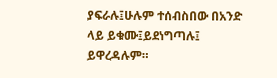ያፍራሉ፤ሁሉም ተሰብስበው በአንድ ላይ ይቁሙ፤ይደነግጣሉ፤ ይዋረዳሉም።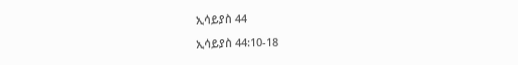ኢሳይያስ 44

ኢሳይያስ 44:10-18